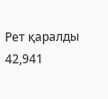Рет қаралды 42,941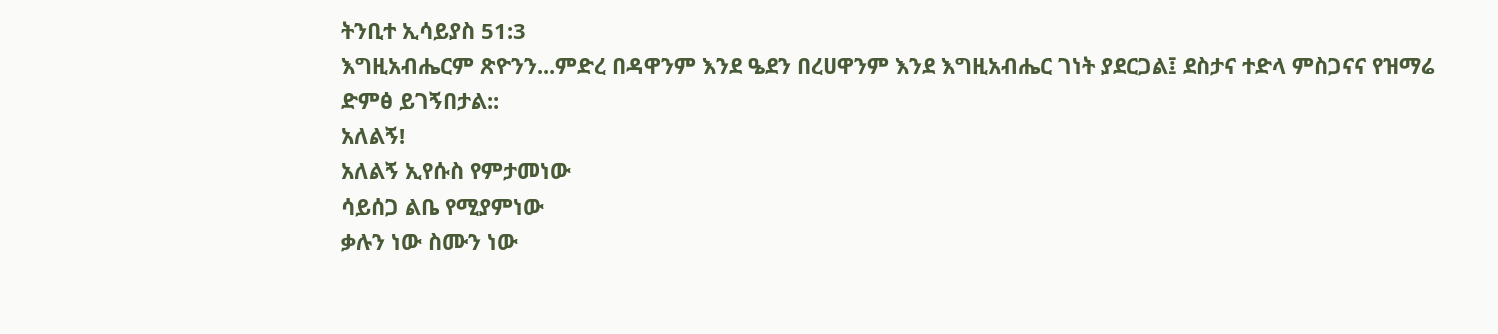ትንቢተ ኢሳይያስ 51:3
እግዚአብሔርም ጽዮንን...ምድረ በዳዋንም እንደ ዔደን በረሀዋንም እንደ እግዚአብሔር ገነት ያደርጋል፤ ደስታና ተድላ ምስጋናና የዝማሬ ድምፅ ይገኝበታል::
አለልኝ!
አለልኝ ኢየሱስ የምታመነው
ሳይሰጋ ልቤ የሚያምነው
ቃሉን ነው ስሙን ነው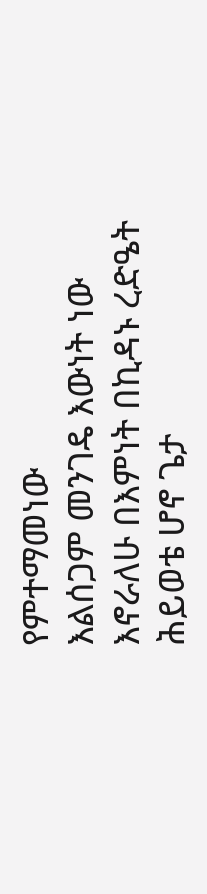የምተማመነው
እልሰጋም መንገዴ እውነት ነው
እኖራለሁ በእምነት በኪዳኑ ረድዔት
ሕይወቴ ሆኖ ጌታ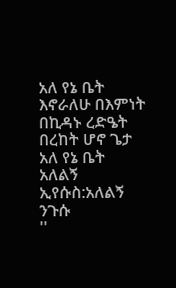አለ የኔ ቤት
እኖራለሁ በእምነት በኪዳኑ ረድዔት
በረከት ሆኖ ጌታ አለ የኔ ቤት
አለልኝ ኢየሱስ:አለልኝ ንጉሱ
''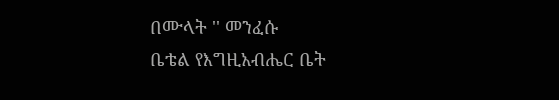በሙላት '' መንፈሱ
ቤቴል የእግዚአብሔር ቤት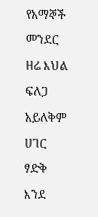የአማኞች መንደር
ዘሬ እህል ፍለጋ አይለቅም ሀገር
ፃድቅ እንደ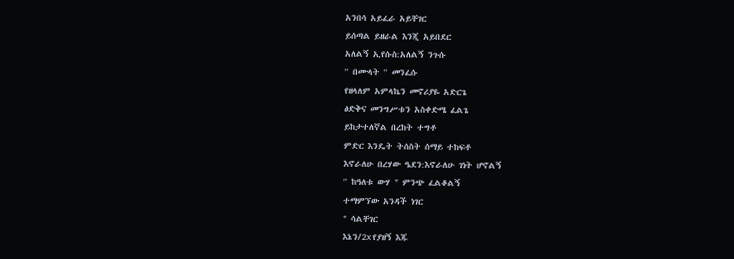አንበሳ አይፈራ አይቸገር
ይሰጣል ይዘራል እንጂ አይበደር
አለልኝ ኢየሱስ:አለልኝ ንጉሱ
'' በሙላት '' መንፈሱ
የዘላለም አምላኬን መኖሪያዬ አድርጌ
ፅድቅና መንግሥቱን አስቀድሜ ፈልጌ
ይከታተለኛል በረከት ተግቶ
ምድር እንዴት ትሰስት ሰማይ ተከፍቶ
እኖራለሁ በረሃው ዔደን:እኖራለሁ ገነት ሆኖልኝ
'' ከዓለቱ ውሃ " ምንጭ ፈልቆልኝ
ተማምኘው አንዳች ነገር
" ሳልቸገር
እኔን/2x የያዘኝ እጁ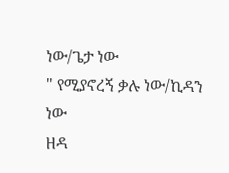ነው/ጌታ ነው
" የሚያኖረኝ ቃሉ ነው/ኪዳን ነው
ዘዳ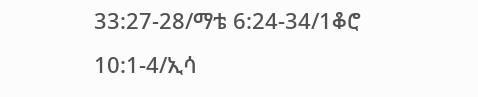33:27-28/ማቴ 6:24-34/1ቆሮ 10:1-4/ኢሳ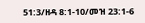51:3/ዘዳ 8:1-10/መዝ 23:1-6